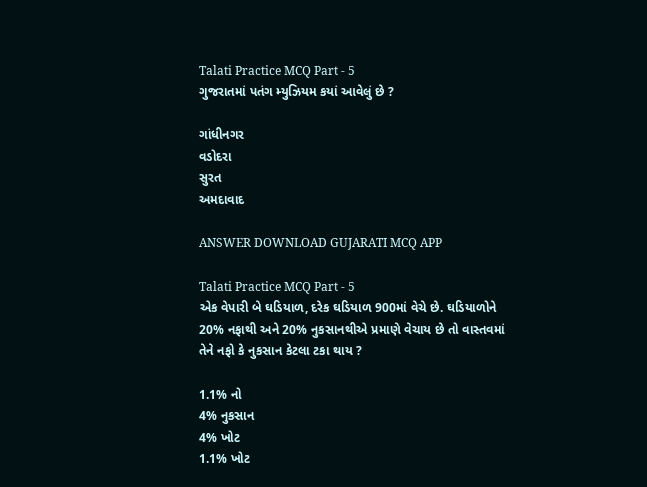Talati Practice MCQ Part - 5
ગુજરાતમાં પતંગ મ્યુઝિયમ કયાં આવેલું છે ?

ગાંધીનગર
વડોદરા
સુરત
અમદાવાદ

ANSWER DOWNLOAD GUJARATI MCQ APP

Talati Practice MCQ Part - 5
એક વેપારી બે ઘડિયાળ, દરેક ઘડિયાળ 900માં વેચે છે. ઘડિયાળોને 20% નફાથી અને 20% નુકસાનથીએ પ્રમાણે વેચાય છે તો વાસ્તવમાં તેને નફો કે નુકસાન કેટલા ટકા થાય ?

1.1% નો
4% નુકસાન
4% ખોટ
1.1% ખોટ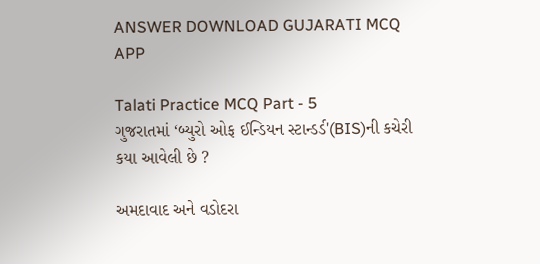ANSWER DOWNLOAD GUJARATI MCQ APP

Talati Practice MCQ Part - 5
ગુજરાતમાં ‘બ્યુરો ઓફ ઈન્ડિયન સ્ટાન્ડર્ડ'(BIS)ની કચેરી કયા આવેલી છે ?

અમદાવાદ અને વડોદરા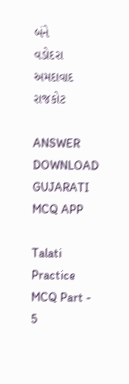બંને
વડોદરા
અમદાવાદ
રાજકોટ

ANSWER DOWNLOAD GUJARATI MCQ APP

Talati Practice MCQ Part - 5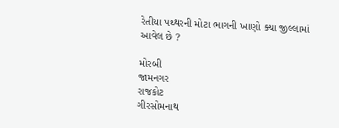રેતીયા પથ્થરની મોટા ભાગની ખાણો ક્યા જીલ્લામાં આવેલ છે ?

મોરબી
જામનગર
રાજકોટ
ગીરસોમનાથ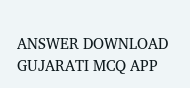ANSWER DOWNLOAD GUJARATI MCQ APP